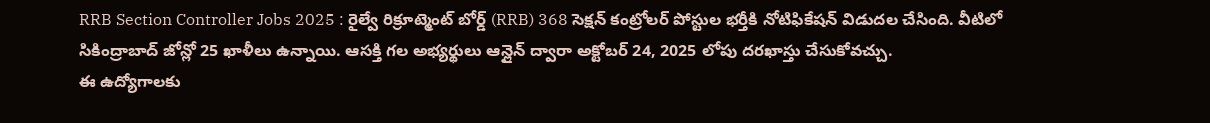RRB Section Controller Jobs 2025 : రైల్వే రిక్రూట్మెంట్ బోర్డ్ (RRB) 368 సెక్షన్ కంట్రోలర్ పోస్టుల భర్తీకి నోటిఫికేషన్ విడుదల చేసింది. వీటిలో సికింద్రాబాద్ జోన్లో 25 ఖాళీలు ఉన్నాయి. ఆసక్తి గల అభ్యర్థులు ఆన్లైన్ ద్వారా అక్టోబర్ 24, 2025 లోపు దరఖాస్తు చేసుకోవచ్చు.
ఈ ఉద్యోగాలకు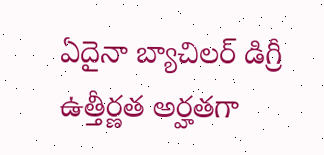ఏదైనా బ్యాచిలర్ డిగ్రీ ఉత్తీర్ణత అర్హతగా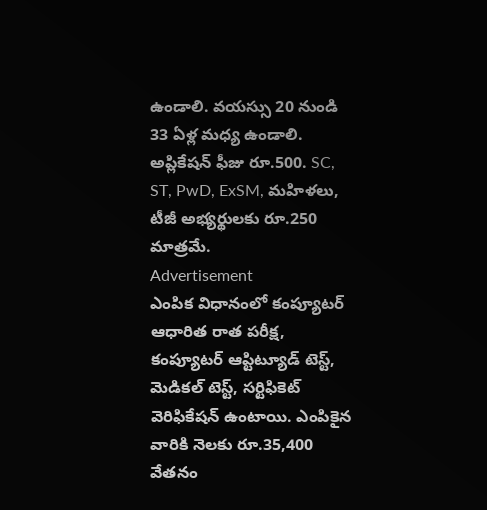ఉండాలి. వయస్సు 20 నుండి 33 ఏళ్ల మధ్య ఉండాలి. అప్లికేషన్ ఫీజు రూ.500. SC, ST, PwD, ExSM, మహిళలు, టీజీ అభ్యర్థులకు రూ.250 మాత్రమే.
Advertisement
ఎంపిక విధానంలో కంప్యూటర్ ఆధారిత రాత పరీక్ష, కంప్యూటర్ ఆప్టిట్యూడ్ టెస్ట్, మెడికల్ టెస్ట్, సర్టిఫికెట్ వెరిఫికేషన్ ఉంటాయి. ఎంపికైన వారికి నెలకు రూ.35,400 వేతనం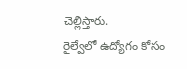చెల్లిస్తారు.
రైల్వేలో ఉద్యోగం కోసం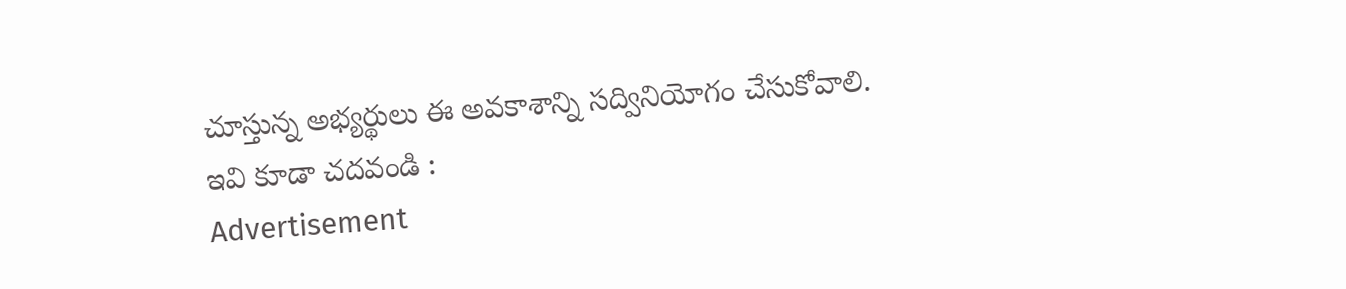చూస్తున్న అభ్యర్థులు ఈ అవకాశాన్ని సద్వినియోగం చేసుకోవాలి.
ఇవి కూడా చదవండి :
Advertisement